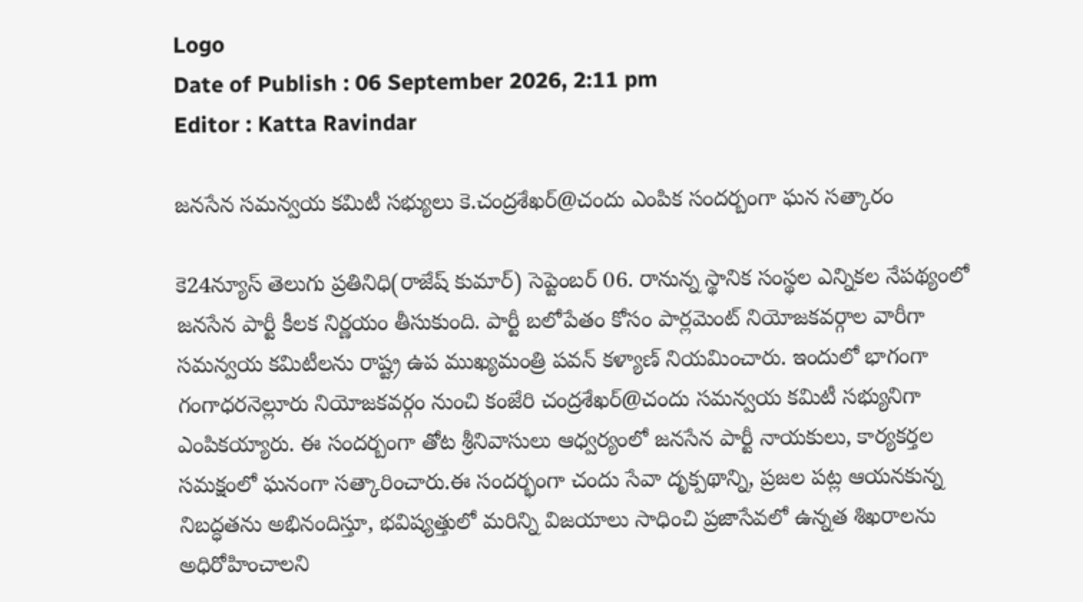Logo
Date of Publish : 06 September 2026, 2:11 pm
Editor : Katta Ravindar

జనసేన సమన్వయ కమిటీ సభ్యులు కె.చంద్రశేఖర్@చందు ఎంపిక సందర్బంగా ఘన సత్కారం

కె24న్యూస్ తెలుగు ప్రతినిధి(రాజేష్ కుమార్) సెప్టెంబర్ 06. రానున్న స్థానిక సంస్థల ఎన్నికల నేపథ్యంలో జనసేన పార్టీ కీలక నిర్ణయం తీసుకుంది. పార్టీ బలోపేతం కోసం పార్లమెంట్ నియోజకవర్గాల వారీగా సమన్వయ కమిటీలను రాష్ట్ర ఉప ముఖ్యమంత్రి పవన్ కళ్యాణ్ నియమించారు. ఇందులో భాగంగా గంగాధరనెల్లూరు నియోజకవర్గం నుంచి కంజేరి చంద్రశేఖర్@చందు సమన్వయ కమిటీ సభ్యునిగా ఎంపికయ్యారు. ఈ సందర్బంగా తోట శ్రీనివాసులు ఆధ్వర్యంలో జనసేన పార్టీ నాయకులు, కార్యకర్తల సమక్షంలో ఘనంగా సత్కారించారు.ఈ సందర్భంగా చందు సేవా దృక్పథాన్ని, ప్రజల పట్ల ఆయనకున్న నిబద్ధతను అభినందిస్తూ, భవిష్యత్తులో మరిన్ని విజయాలు సాధించి ప్రజాసేవలో ఉన్నత శిఖరాలను అధిరోహించాలని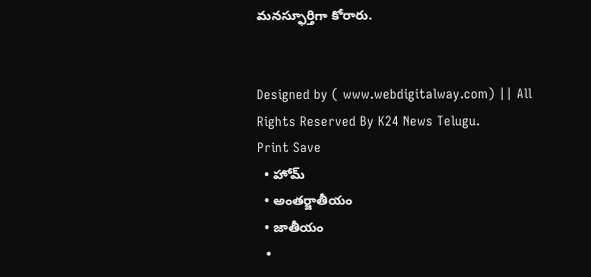మనస్ఫూర్తిగా కోరారు.


Designed by ( www.webdigitalway.com) || All Rights Reserved By K24 News Telugu.
Print Save
  • హోమ్
  • అంతర్జాతీయం
  • జాతీయం
  •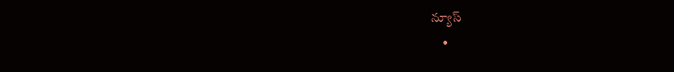న్యూస్
    •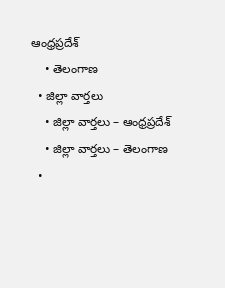ఆంధ్రప్రదేశ్
    • తెలంగాణ
  • జిల్లా వార్తలు
    • జిల్లా వార్తలు – ఆంధ్రప్రదేశ్
    • జిల్లా వార్తలు – తెలంగాణ
  •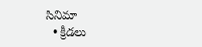సినిమా
  • క్రీడలు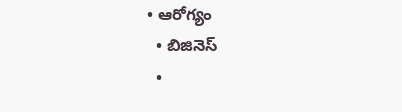• ఆరోగ్యం
  • బిజినెస్
  •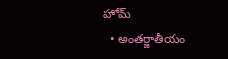హోమ్
  • అంతర్జాతీయం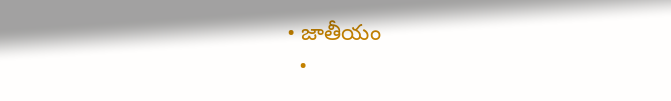• జాతీయం
  •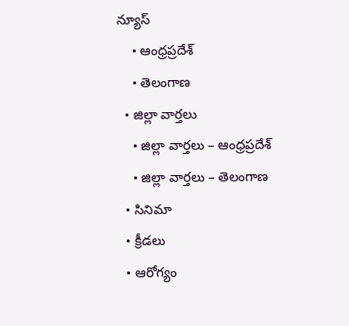న్యూస్
    • ఆంధ్రప్రదేశ్
    • తెలంగాణ
  • జిల్లా వార్తలు
    • జిల్లా వార్తలు – ఆంధ్రప్రదేశ్
    • జిల్లా వార్తలు – తెలంగాణ
  • సినిమా
  • క్రీడలు
  • ఆరోగ్యం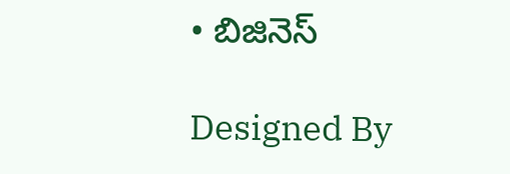• బిజినెస్

Designed By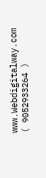www.Webdigitalway.com
( 9052933264 )